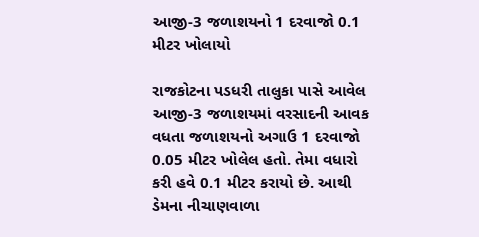આજી-3 જળાશયનો 1 દરવાજો 0.1 મીટર ખોલાયો

રાજકોટના પડધરી તાલુકા પાસે આવેલ આજી-3 જળાશયમાં વરસાદની આવક વધતા જળાશયનો અગાઉ 1 દરવાજો 0.05 મીટર ખોલેલ હતો. તેમા વધારો કરી હવે 0.1 મીટર કરાયો છે. આથી ડેમના નીચાણવાળા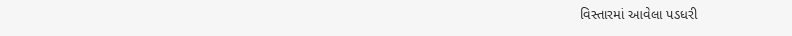વિસ્તારમાં આવેલા પડધરી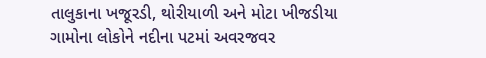તાલુકાના ખજૂરડી, થોરીયાળી અને મોટા ખીજડીયા ગામોના લોકોને નદીના પટમાં અવરજવર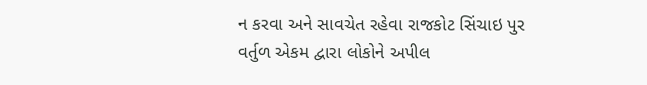ન કરવા અને સાવચેત રહેવા રાજકોટ સિંચાઇ પુર વર્તુળ એકમ દ્વારા લોકોને અપીલ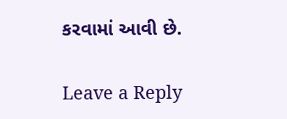કરવામાં આવી છે.

Leave a Reply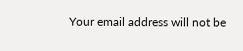Your email address will not be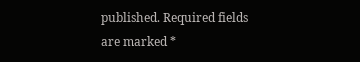published. Required fields are marked *